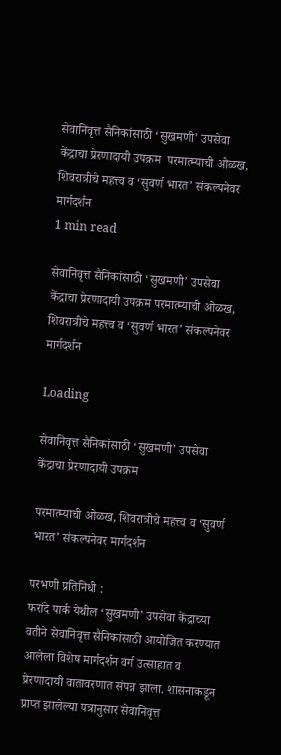सेवानिवृत्त सैनिकांसाठी ‘सुखमणी’ उपसेवा केंद्राचा प्रेरणादायी उपक्रम  परमात्म्याची ओळख, शिवरात्रीचे महत्त्व व ‘सुवर्ण भारत’ संकल्पनेवर मार्गदर्शन
1 min read

सेवानिवृत्त सैनिकांसाठी ‘सुखमणी’ उपसेवा केंद्राचा प्रेरणादायी उपक्रम परमात्म्याची ओळख, शिवरात्रीचे महत्त्व व ‘सुवर्ण भारत’ संकल्पनेवर मार्गदर्शन

Loading

सेवानिवृत्त सैनिकांसाठी ‘सुखमणी’ उपसेवा केंद्राचा प्रेरणादायी उपक्रम

परमात्म्याची ओळख, शिवरात्रीचे महत्त्व व ‘सुवर्ण भारत’ संकल्पनेवर मार्गदर्शन

परभणी प्रतिनिधी :
फरांदे पार्क येथील ‘सुखमणी’ उपसेवा केंद्राच्या वतीने सेवानिवृत्त सैनिकांसाठी आयोजित करण्यात आलेला विशेष मार्गदर्शन वर्ग उत्साहात व प्रेरणादायी वातावरणात संपन्न झाला. शासनाकडून प्राप्त झालेल्या पत्रानुसार सेवानिवृत्त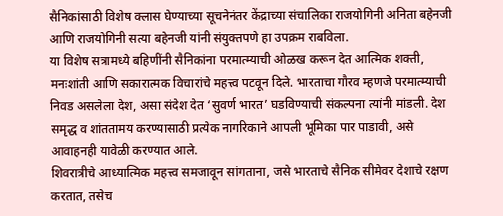सैनिकांसाठी विशेष क्लास घेण्याच्या सूचनेनंतर केंद्राच्या संचालिका राजयोगिनी अनिता बहेनजी आणि राजयोगिनी सत्या बहेनजी यांनी संयुक्तपणे हा उपक्रम राबविला.
या विशेष सत्रामध्ये बहिणींनी सैनिकांना परमात्म्याची ओळख करून देत आत्मिक शक्ती, मनःशांती आणि सकारात्मक विचारांचे महत्त्व पटवून दिले. भारताचा गौरव म्हणजे परमात्म्याची निवड असलेला देश, असा संदेश देत ‘सुवर्ण भारत’ घडविण्याची संकल्पना त्यांनी मांडली. देश समृद्ध व शांततामय करण्यासाठी प्रत्येक नागरिकाने आपली भूमिका पार पाडावी, असे आवाहनही यावेळी करण्यात आले.
शिवरात्रीचे आध्यात्मिक महत्त्व समजावून सांगताना, जसे भारताचे सैनिक सीमेवर देशाचे रक्षण करतात, तसेच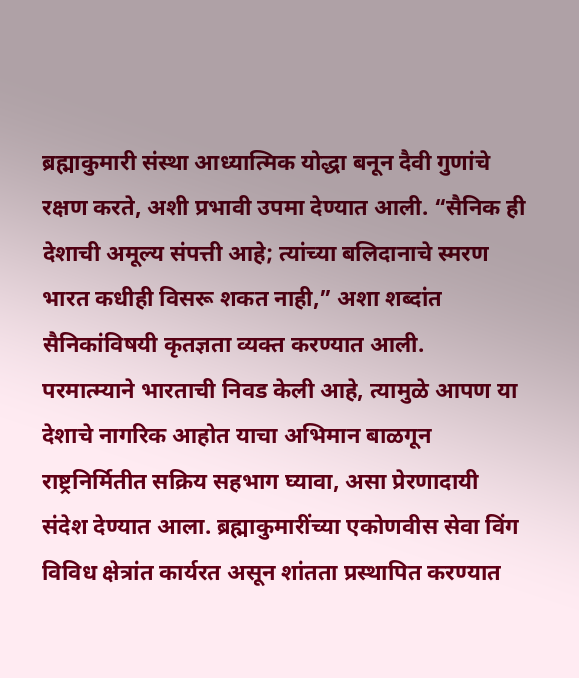ब्रह्माकुमारी संस्था आध्यात्मिक योद्धा बनून दैवी गुणांचे रक्षण करते, अशी प्रभावी उपमा देण्यात आली. “सैनिक ही देशाची अमूल्य संपत्ती आहे; त्यांच्या बलिदानाचे स्मरण भारत कधीही विसरू शकत नाही,” अशा शब्दांत सैनिकांविषयी कृतज्ञता व्यक्त करण्यात आली.
परमात्म्याने भारताची निवड केली आहे, त्यामुळे आपण या देशाचे नागरिक आहोत याचा अभिमान बाळगून राष्ट्रनिर्मितीत सक्रिय सहभाग घ्यावा, असा प्रेरणादायी संदेश देण्यात आला. ब्रह्माकुमारींच्या एकोणवीस सेवा विंग विविध क्षेत्रांत कार्यरत असून शांतता प्रस्थापित करण्यात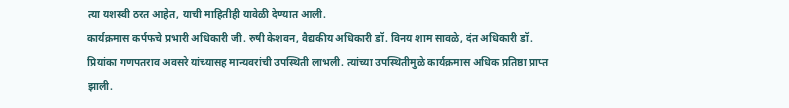त्या यशस्वी ठरत आहेत, याची माहितीही यावेळी देण्यात आली.
कार्यक्रमास कर्पफचे प्रभारी अधिकारी जी. रुषी केशवन, वैद्यकीय अधिकारी डॉ. विनय शाम सावळे, दंत अधिकारी डॉ. प्रियांका गणपतराव अवसरे यांच्यासह मान्यवरांची उपस्थिती लाभली. त्यांच्या उपस्थितीमुळे कार्यक्रमास अधिक प्रतिष्ठा प्राप्त झाली.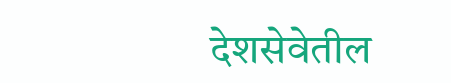देशसेवेतील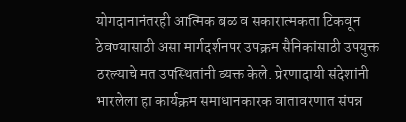योगदानानंतरही आत्मिक बळ व सकारात्मकता टिकवून ठेवण्यासाठी असा मार्गदर्शनपर उपक्रम सैनिकांसाठी उपयुक्त ठरल्याचे मत उपस्थितांनी व्यक्त केले. प्रेरणादायी संदेशांनी भारलेला हा कार्यक्रम समाधानकारक वातावरणात संपन्न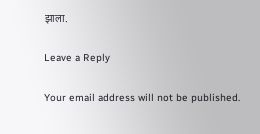झाला.

Leave a Reply

Your email address will not be published.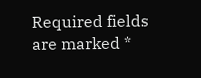Required fields are marked *